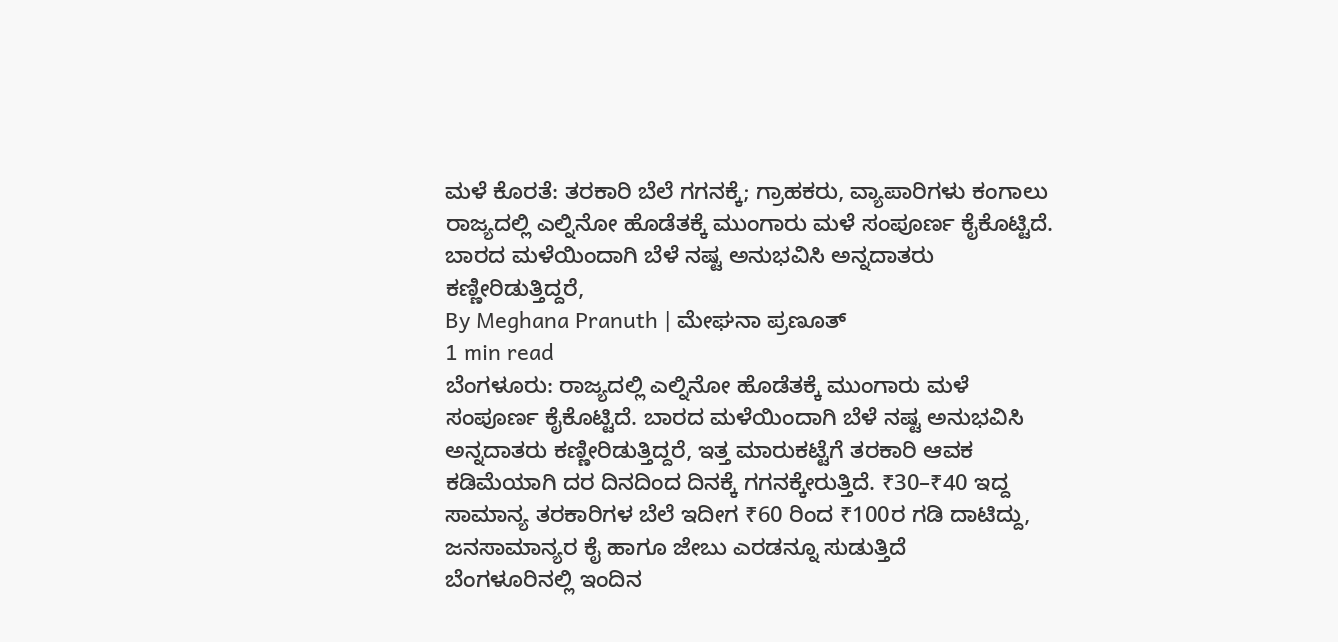ಮಳೆ ಕೊರತೆ: ತರಕಾರಿ ಬೆಲೆ ಗಗನಕ್ಕೆ; ಗ್ರಾಹಕರು, ವ್ಯಾಪಾರಿಗಳು ಕಂಗಾಲು
ರಾಜ್ಯದಲ್ಲಿ ಎಲ್ನಿನೋ ಹೊಡೆತಕ್ಕೆ ಮುಂಗಾರು ಮಳೆ ಸಂಪೂರ್ಣ ಕೈಕೊಟ್ಟಿದೆ. ಬಾರದ ಮಳೆಯಿಂದಾಗಿ ಬೆಳೆ ನಷ್ಟ ಅನುಭವಿಸಿ ಅನ್ನದಾತರು ಕಣ್ಣೀರಿಡುತ್ತಿದ್ದರೆ,
By Meghana Pranuth | ಮೇಘನಾ ಪ್ರಣೂತ್
1 min read
ಬೆಂಗಳೂರು: ರಾಜ್ಯದಲ್ಲಿ ಎಲ್ನಿನೋ ಹೊಡೆತಕ್ಕೆ ಮುಂಗಾರು ಮಳೆ ಸಂಪೂರ್ಣ ಕೈಕೊಟ್ಟಿದೆ. ಬಾರದ ಮಳೆಯಿಂದಾಗಿ ಬೆಳೆ ನಷ್ಟ ಅನುಭವಿಸಿ ಅನ್ನದಾತರು ಕಣ್ಣೀರಿಡುತ್ತಿದ್ದರೆ, ಇತ್ತ ಮಾರುಕಟ್ಟೆಗೆ ತರಕಾರಿ ಆವಕ ಕಡಿಮೆಯಾಗಿ ದರ ದಿನದಿಂದ ದಿನಕ್ಕೆ ಗಗನಕ್ಕೇರುತ್ತಿದೆ. ₹30–₹40 ಇದ್ದ ಸಾಮಾನ್ಯ ತರಕಾರಿಗಳ ಬೆಲೆ ಇದೀಗ ₹60 ರಿಂದ ₹100ರ ಗಡಿ ದಾಟಿದ್ದು, ಜನಸಾಮಾನ್ಯರ ಕೈ ಹಾಗೂ ಜೇಬು ಎರಡನ್ನೂ ಸುಡುತ್ತಿದೆ
ಬೆಂಗಳೂರಿನಲ್ಲಿ ಇಂದಿನ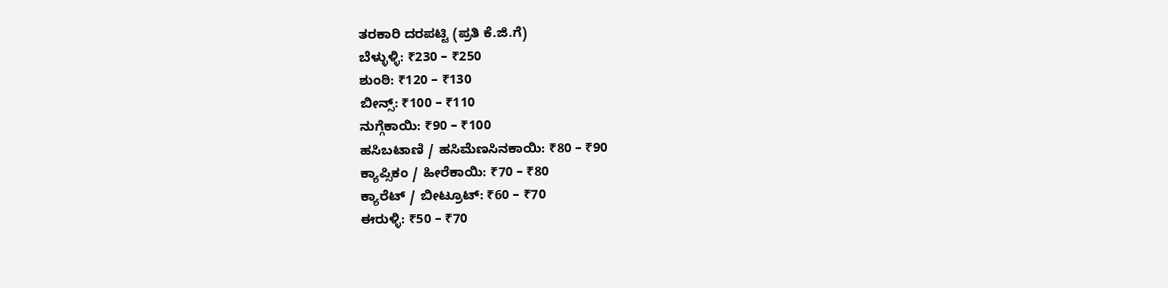ತರಕಾರಿ ದರಪಟ್ಟಿ (ಪ್ರತಿ ಕೆ.ಜಿ.ಗೆ)
ಬೆಳ್ಳುಳ್ಳಿ: ₹230 – ₹250
ಶುಂಠಿ: ₹120 – ₹130
ಬೀನ್ಸ್: ₹100 – ₹110
ನುಗ್ಗೆಕಾಯಿ: ₹90 – ₹100
ಹಸಿಬಟಾಣಿ / ಹಸಿಮೆಣಸಿನಕಾಯಿ: ₹80 – ₹90
ಕ್ಯಾಪ್ಸಿಕಂ / ಹೀರೆಕಾಯಿ: ₹70 – ₹80
ಕ್ಯಾರೆಟ್ / ಬೀಟ್ರೂಟ್: ₹60 – ₹70
ಈರುಳ್ಳಿ: ₹50 – ₹70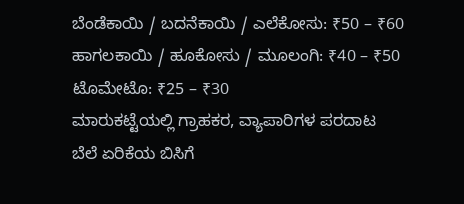ಬೆಂಡೆಕಾಯಿ / ಬದನೆಕಾಯಿ / ಎಲೆಕೋಸು: ₹50 – ₹60
ಹಾಗಲಕಾಯಿ / ಹೂಕೋಸು / ಮೂಲಂಗಿ: ₹40 – ₹50
ಟೊಮೇಟೊ: ₹25 – ₹30
ಮಾರುಕಟ್ಟೆಯಲ್ಲಿ ಗ್ರಾಹಕರ, ವ್ಯಾಪಾರಿಗಳ ಪರದಾಟ
ಬೆಲೆ ಏರಿಕೆಯ ಬಿಸಿಗೆ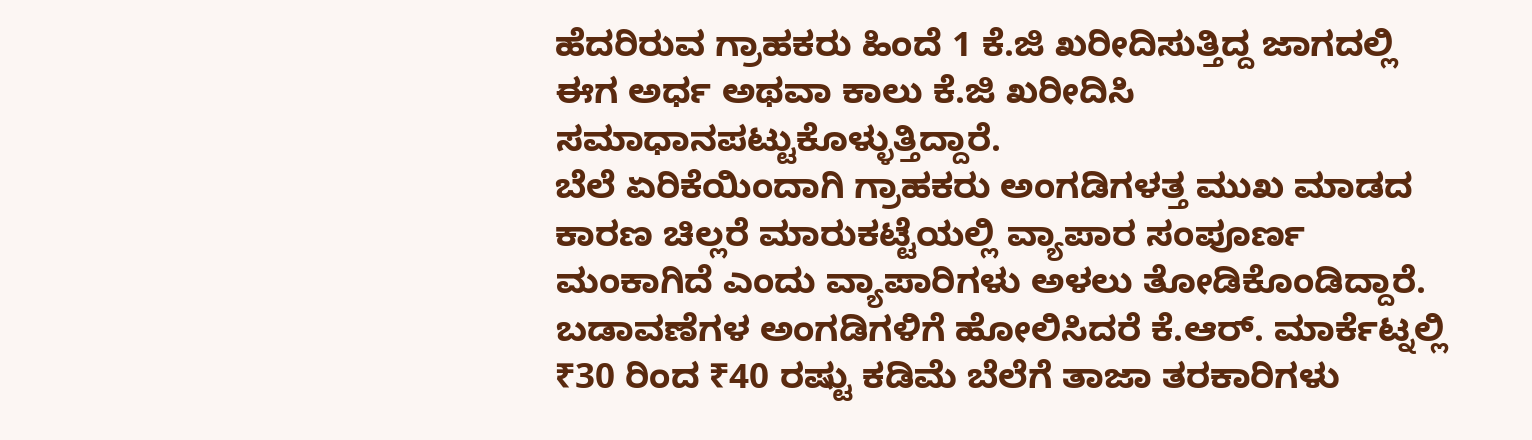ಹೆದರಿರುವ ಗ್ರಾಹಕರು ಹಿಂದೆ 1 ಕೆ.ಜಿ ಖರೀದಿಸುತ್ತಿದ್ದ ಜಾಗದಲ್ಲಿ ಈಗ ಅರ್ಧ ಅಥವಾ ಕಾಲು ಕೆ.ಜಿ ಖರೀದಿಸಿ ಸಮಾಧಾನಪಟ್ಟುಕೊಳ್ಳುತ್ತಿದ್ದಾರೆ.
ಬೆಲೆ ಏರಿಕೆಯಿಂದಾಗಿ ಗ್ರಾಹಕರು ಅಂಗಡಿಗಳತ್ತ ಮುಖ ಮಾಡದ ಕಾರಣ ಚಿಲ್ಲರೆ ಮಾರುಕಟ್ಟೆಯಲ್ಲಿ ವ್ಯಾಪಾರ ಸಂಪೂರ್ಣ ಮಂಕಾಗಿದೆ ಎಂದು ವ್ಯಾಪಾರಿಗಳು ಅಳಲು ತೋಡಿಕೊಂಡಿದ್ದಾರೆ.
ಬಡಾವಣೆಗಳ ಅಂಗಡಿಗಳಿಗೆ ಹೋಲಿಸಿದರೆ ಕೆ.ಆರ್. ಮಾರ್ಕೆಟ್ನಲ್ಲಿ ₹30 ರಿಂದ ₹40 ರಷ್ಟು ಕಡಿಮೆ ಬೆಲೆಗೆ ತಾಜಾ ತರಕಾರಿಗಳು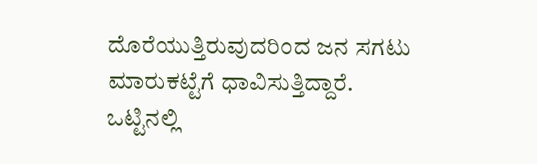ದೊರೆಯುತ್ತಿರುವುದರಿಂದ ಜನ ಸಗಟು ಮಾರುಕಟ್ಟೆಗೆ ಧಾವಿಸುತ್ತಿದ್ದಾರೆ.
ಒಟ್ಟಿನಲ್ಲಿ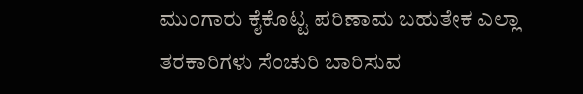ಮುಂಗಾರು ಕೈಕೊಟ್ಟ ಪರಿಣಾಮ ಬಹುತೇಕ ಎಲ್ಲಾ ತರಕಾರಿಗಳು ಸೆಂಚುರಿ ಬಾರಿಸುವ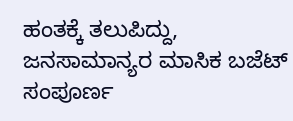ಹಂತಕ್ಕೆ ತಲುಪಿದ್ದು, ಜನಸಾಮಾನ್ಯರ ಮಾಸಿಕ ಬಜೆಟ್ ಸಂಪೂರ್ಣ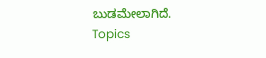ಬುಡಮೇಲಾಗಿದೆ.
Topics